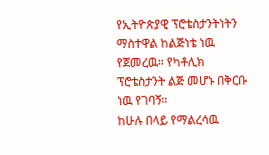የኢትዮጵያዊ ፕሮቴስታንትነትን ማስተዋል ከልጅነቴ ነዉ የጀመረዉ። የካቶሊክ ፕሮቴስታንት ልጅ መሆኑ በቅርቡ ነዉ የገባኝ።
ከሁሉ በላይ የማልረሳዉ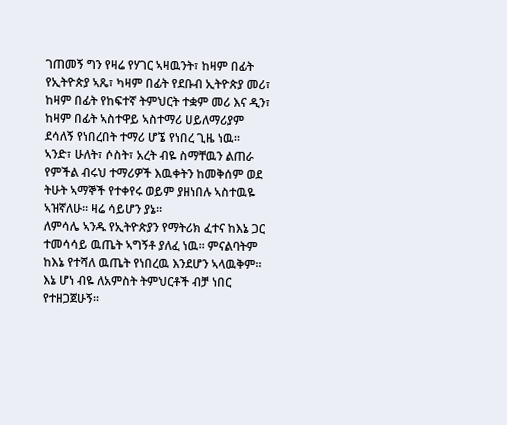ገጠመኝ ግን የዛሬ የሃገር ኣዛዉንት፣ ከዛም በፊት የኢትዮጵያ ኣጼ፣ ካዛም በፊት የደቡብ ኢትዮጵያ መሪ፣ ከዛም በፊት የከፍተኛ ትምህርት ተቋም መሪ እና ዲን፣ ከዛም በፊት ኣስተዋይ ኣስተማሪ ሀይለማሪያም ደሳለኝ የነበረበት ተማሪ ሆኜ የነበረ ጊዜ ነዉ።
ኣንድ፣ ሁለት፣ ሶስት፣ አረት ብዬ ስማቸዉን ልጠራ የምችል ብሩህ ተማሪዎች እዉቀትን ከመቅሰም ወደ ትሁት ኣማኞች የተቀየሩ ወይም ያዘነበሉ ኣስተዉዬ ኣዝኛለሁ። ዛሬ ሳይሆን ያኔ።
ለምሳሌ ኣንዱ የኢትዮጵያን የማትሪክ ፈተና ከእኔ ጋር ተመሳሳይ ዉጤት ኣግኝቶ ያለፈ ነዉ። ምናልባትም ከእኔ የተሻለ ዉጤት የነበረዉ እንደሆን ኣላዉቅም። እኔ ሆነ ብዬ ለአምስት ትምህርቶች ብቻ ነበር የተዘጋጀሁኝ።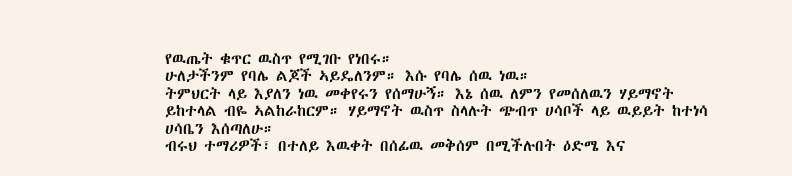የዉጤት ቁጥር ዉስጥ የሚገቡ የነበሩ።
ሁለታችንም የባሌ ልጆች ኣይዴለንም። እሱ የባሌ ሰዉ ነዉ።
ትምህርት ላይ እያለን ነዉ መቀየሩን የሰማሁኝ። እኔ ሰዉ ለምን የመሰለዉን ሃይማኖት ይከተላል ብዬ ኣልከራከርም። ሃይማኖት ዉስጥ ስላሉት ጭብጥ ሀሳቦች ላይ ዉይይት ከተነሳ ሀሳቤን እሰጣለሁ።
ብሩህ ተማሪዎች፣ በተለይ እዉቀት በሰፊዉ መቅሰም በሚችሉበት ዕድሜ እና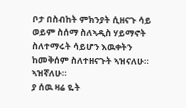ቦታ በስብከት ምክንያት ሲዘናጉ ሳይ ወይም ስሰማ ስለኣዲስ ሃይማኖት ስለተማሩት ሳይሆን እዉቀትን ከመቅሰም ስለተዘናጉት ኣዝናለሁ። ኣዝኛለሁ።
ያ ሰዉ ዛሬ ዬት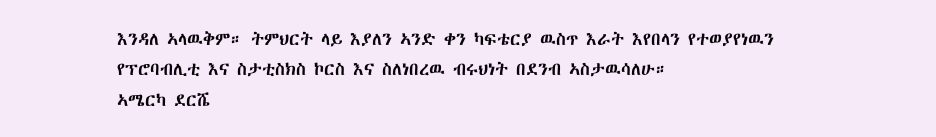እንዳለ ኣላዉቅም። ትምህርት ላይ እያለን ኣንድ ቀን ካፍቴርያ ዉስጥ እራት እየበላን የተወያየነዉን የፕሮባብሊቲ እና ስታቲስክስ ኮርስ እና ስለነበረዉ ብሩህነት በደንብ ኣስታዉሳለሁ።
ኣሜርካ ደርሼ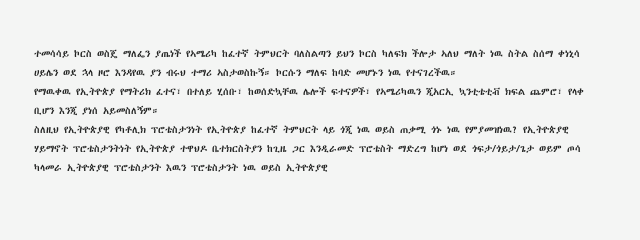ተመሳሳይ ኮርስ ወስጄ ማለፌን ያጤነች የኣሜሪካ ከፈተኛ ትምህርት ባለስልጣን ይህን ኮርስ ካለፍክ ችሎታ ኣለህ ማለት ነዉ ስትል ስሰማ ቀነኒሳ ሀይሌን ወደ ኋላ ዞሮ እንዳየዉ ያን ብሩህ ተማሪ ኣስታወስኩኝ። ኮርሱን ማለፍ ከባድ መሆኑን ነዉ የተናገረችዉ።
የማዉቀዉ የኢትዮጵያ የማትሪክ ፈተና፣ በተለይ ሂሰቡ፣ ከወሰድኳቸዉ ሌሎች ፍተናዎች፣ የኣሜሪካዉን ጂአርኢ ኳንቲቴቲቭ ክፍል ጨምሮ፣ የላቀ ቢሆን እንጂ ያነሰ አይመስለኝም።
ስለዚህ የኢትዮጵያዊ የካቶሊክ ፕሮቴስታንነት የኢትዮጵያ ከፈተኛ ትምህርት ላይ ጎጂ ነዉ ወይስ ጠቃሚ ጎኑ ነዉ የምያመዝነዉ? የኢትዮጵያዊ ሃይማኖት ፕሮቴስታንትነት የኢትዮጵያ ተዋህዶ ቤተክርስትያን ከጊዜ ጋር እንዲራመድ ፕሮቴስት ማድረግ ከሆነ ወደ ጎፍታ/ጎይታ/ጌታ ወይም ጦሳ ካላመራ ኢትዮጵያዊ ፕሮቴስታንት እዉን ፕሮቴስታንት ነዉ ወይስ ኢትዮጵያዊ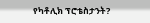የካቶሊክ ፕሮቴስታንት?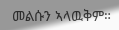መልሱን ኣላዉቅም።